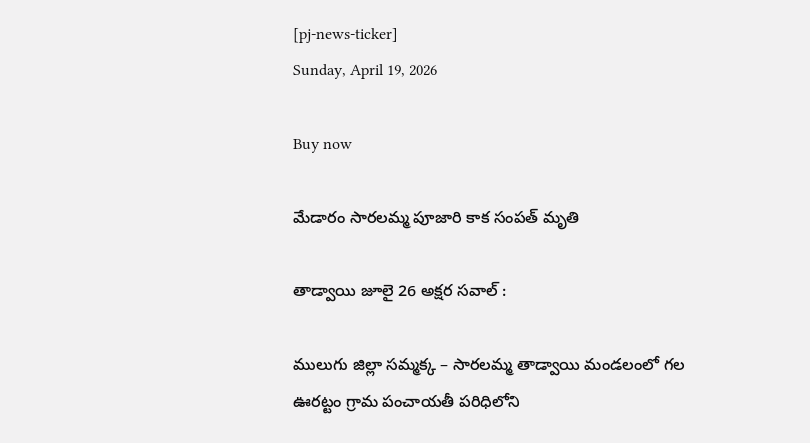[pj-news-ticker]
Sunday, April 19, 2026

Buy now

మేడారం సారలమ్మ పూజారి కాక సంపత్ మృతి

తాడ్వాయి జూలై 26 అక్షర సవాల్ :

ములుగు జిల్లా సమ్మక్క – సారలమ్మ తాడ్వాయి మండలంలో గల ఊరట్టం గ్రామ పంచాయతీ పరిధిలోని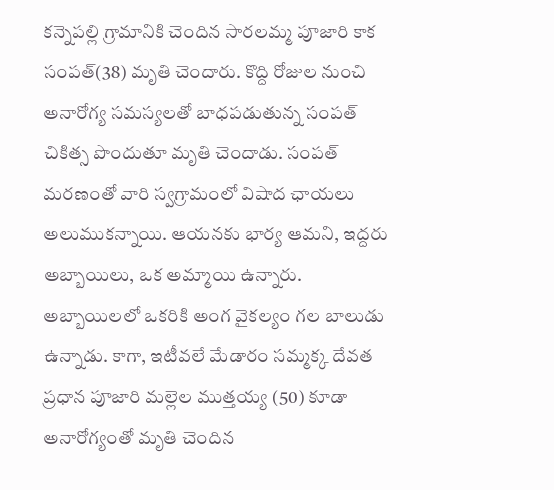కన్నెపల్లి గ్రామానికి చెందిన సారలమ్మ పూజారి కాక సంపత్(38) మృతి చెందారు. కొద్ది రోజుల నుంచి అనారోగ్య సమస్యలతో బాధపడుతున్న సంపత్‌ చికిత్స పొందుతూ మృతి చెందాడు. సంపత్ మరణంతో వారి స్వగ్రామంలో విషాద ఛాయలు అలుముకన్నాయి. ఆయనకు భార్య ఆమని, ఇద్దరు అబ్బాయిలు, ఒక అమ్మాయి ఉన్నారు. అబ్బాయిలలో ఒకరికి అంగ వైకల్యం గల బాలుడు ఉన్నాడు. కాగా, ఇటీవలే మేడారం సమ్మక్క దేవత ప్రధాన పూజారి మల్లెల ముత్తయ్య (50) కూడా అనారోగ్యంతో మృతి చెందిన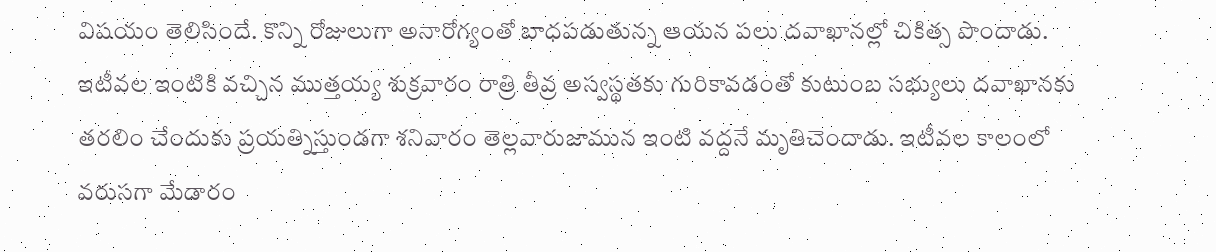విషయం తెలిసిందే. కొన్ని రోజులుగా అనారోగ్యంతో బాధపడుతున్న ఆయన పలు దవాఖానల్లో చికిత్స పొందాడు. ఇటీవల ఇంటికి వచ్చిన ముత్తయ్య శుక్రవారం రాత్రి తీవ్ర అస్వస్థతకు గురికావడంతో కుటుంబ సభ్యులు దవాఖానకు తరలిం చేందుకు ప్రయత్నిస్తుండగా శనివారం తెల్లవారుజామున ఇంటి వద్దనే మృతిచెందాడు. ఇటీవల కాలంలో వరుసగా మేడారం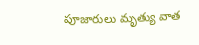పూజారులు మృత్యు వాత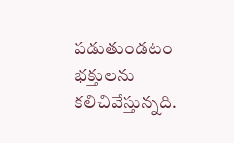పడుతుండటం భక్తులను కలిచివేస్తున్నది.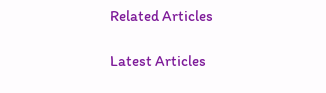Related Articles

Latest Articles